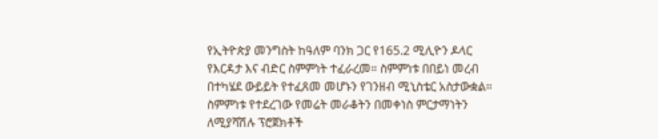የኢትዮጵያ መንግስት ከዓለም ባንክ ጋር የ165.2 ሚሊዮን ዶላር የእርዳታ እና ብድር ስምምነት ተፈራረመ። ስምምነቱ በበይነ መረብ በተካሄደ ውይይት የተፈጸመ መሆኑን የገንዘብ ሚኒስቴር አስታውቋል።
ስምምነቱ የተደረገው የመሬት መራቆትን በመቀነስ ምርታማነትን ለሚያሻሽሉ ፕሮጀክቶች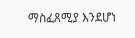ማስፈጸሚያ እንደሆነ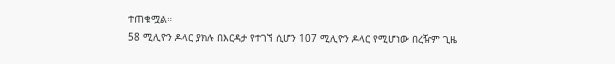ተጠቁሟል።
58 ሚሊዮን ዶላር ያክሉ በእርዳታ የተገኘ ሲሆን 107 ሚሊዮን ዶላር የሚሆነው በረዥም ጊዜ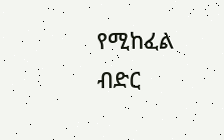የሚከፈል ብድር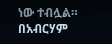ነው ተብሏል።
በአብርሃም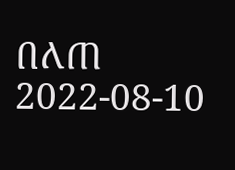በለጠ
2022-08-10